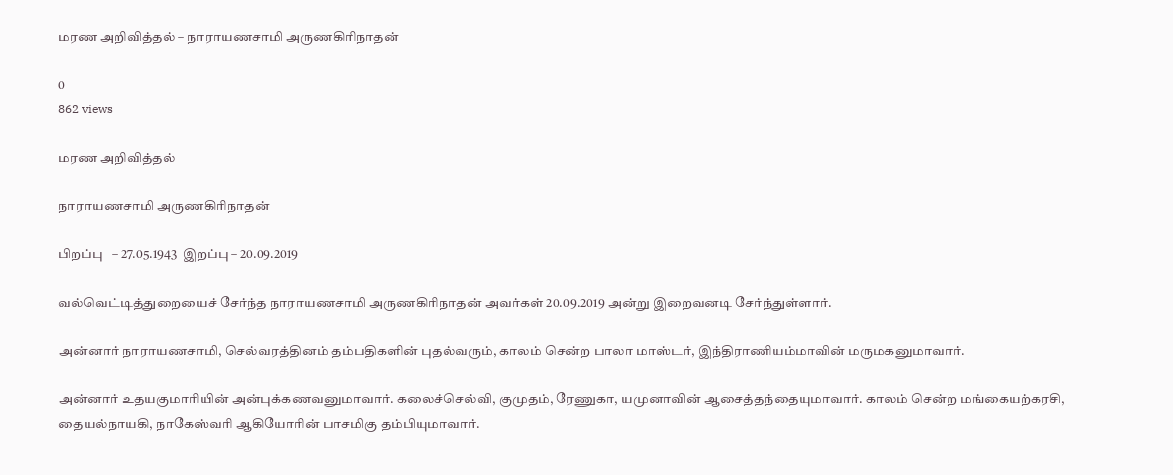மரண அறிவித்தல் – நாராயணசாமி அருணகிரிநாதன்

0
862 views

மரண அறிவித்தல்

நாராயணசாமி அருணகிரிநாதன்

பிறப்பு   – 27.05.1943  இறப்பு – 20.09.2019

வல்வெட்டித்துறையைச் சேர்ந்த நாராயணசாமி அருணகிரிநாதன் அவர்கள் 20.09.2019 அன்று இறைவனடி சேர்ந்துள்ளார்.

அன்னார் நாராயணசாமி, செல்வரத்தினம் தம்பதிகளின் புதல்வரும், காலம் சென்ற பாலா மாஸ்டர், இந்திராணியம்மாவின் மருமகனுமாவார்.

அன்னார் உதயகுமாரியின் அன்புக்கணவனுமாவார். கலைச்செல்வி, குமுதம், ரேணுகா, யமுனாவின் ஆசைத்தந்தையுமாவார். காலம் சென்ற மங்கையற்கரசி, தையல்நாயகி, நாகேஸ்வரி ஆகியோரின் பாசமிகு தம்பியுமாவார்.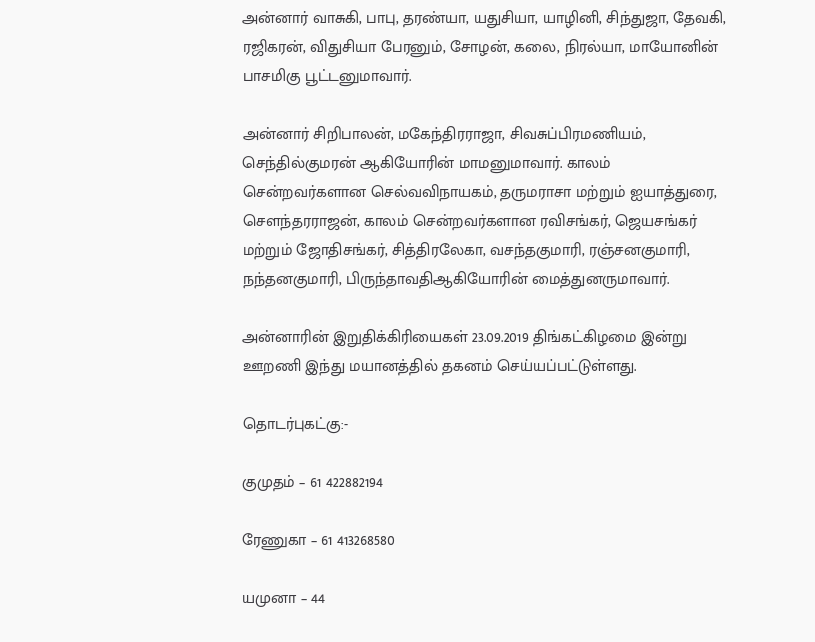அன்னார் வாசுகி, பாபு, தரண்யா, யதுசியா, யாழினி, சிந்துஜா, தேவகி, ரஜிகரன், விதுசியா பேரனும், சோழன், கலை, நிரல்யா, மாயோனின் பாசமிகு பூட்டனுமாவார்.

அன்னார் சிறிபாலன், மகேந்திரராஜா, சிவசுப்பிரமணியம், செந்தில்குமரன் ஆகியோரின் மாமனுமாவார். காலம் சென்றவர்களான செல்வவிநாயகம், தருமராசா மற்றும் ஐயாத்துரை, சௌந்தரராஜன், காலம் சென்றவர்களான ரவிசங்கர், ஜெயசங்கர் மற்றும் ஜோதிசங்கர், சித்திரலேகா, வசந்தகுமாரி, ரஞ்சனகுமாரி, நந்தனகுமாரி, பிருந்தாவதிஆகியோரின் மைத்துனருமாவார்.

அன்னாரின் இறுதிக்கிரியைகள் 23.09.2019 திங்கட்கிழமை இன்று ஊறணி இந்து மயானத்தில் தகனம் செய்யப்பட்டுள்ளது.

தொடர்புகட்கு:-

குமுதம் – 61 422882194

ரேணுகா – 61 413268580

யமுனா – 44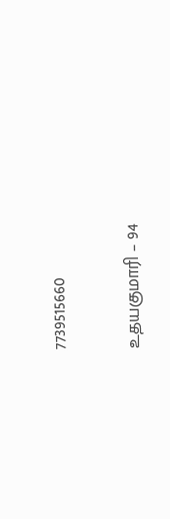7739515660

உதயகுமாரி – 94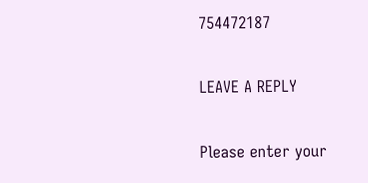754472187

LEAVE A REPLY

Please enter your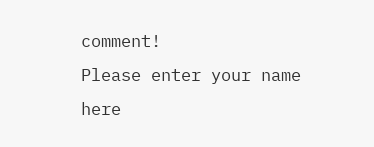comment!
Please enter your name here